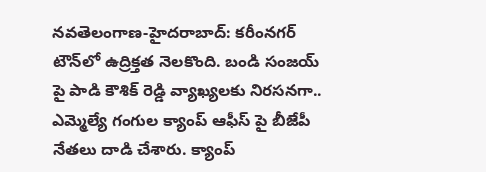న‌వ‌తెలంగాణ‌-హైద‌రాబాద్: కరీంనగర్ టౌన్‌లో ఉద్రిక్తత నెలకొంది. బండి సంజయ్ పై పాడి కౌశిక్ రెడ్డి వ్యాఖ్యలకు నిరసనగా.. ఎమ్మెల్యే గంగుల క్యాంప్ ఆఫీస్ పై బీజేపీ నేతలు దాడి చేశారు. క్యాంప్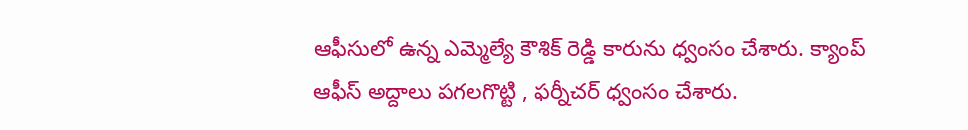ఆఫీసులో ఉన్న ఎమ్మెల్యే కౌశిక్ రెడ్డి కారును ధ్వంసం చేశారు. క్యాంప్ ఆఫీస్ అద్దాలు పగలగొట్టి , ఫర్నీచర్ ధ్వంసం చేశారు.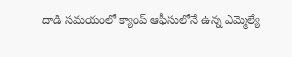దాడి సమయంలో క్యాంప్ ఆఫీసులోనే ఉన్న ఎమ్మెల్యే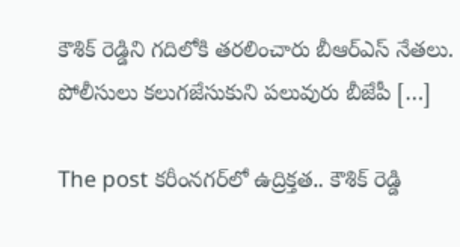కౌశిక్ రెడ్డిని గదిలోకి తరలించారు బీఆర్ఎస్ నేతలు. పోలీసులు క‌లుగ‌జేసుకుని పలువురు బీజేపీ […]

The post కరీంనగర్‌లో ఉద్రిక్తత.. కౌశిక్ రెడ్డి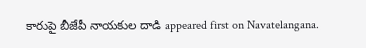కారుపై బీజేపీ నాయ‌కుల దాడి appeared first on Navatelangana.